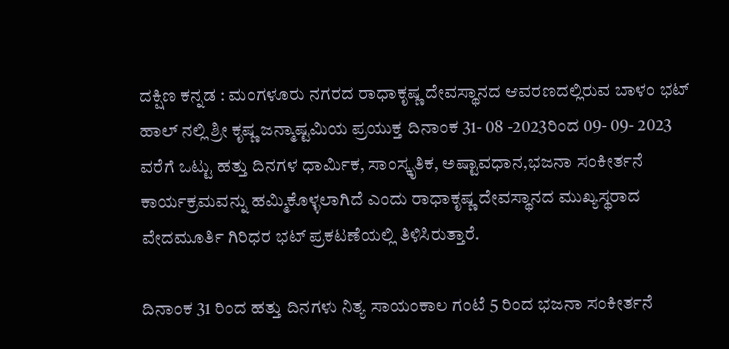ದಕ್ಷಿಣ ಕನ್ನಡ : ಮಂಗಳೂರು ನಗರದ ರಾಧಾಕೃಷ್ಣ ದೇವಸ್ಥಾನದ ಆವರಣದಲ್ಲಿರುವ ಬಾಳಂ ಭಟ್ ಹಾಲ್ ನಲ್ಲಿ ಶ್ರೀ ಕೃಷ್ಣ ಜನ್ಮಾಷ್ಟಮಿಯ ಪ್ರಯುಕ್ತ ದಿನಾಂಕ 31- 08 -2023ರಿಂದ 09- 09- 2023 ವರೆಗೆ ಒಟ್ಟು ಹತ್ತು ದಿನಗಳ ಧಾರ್ಮಿಕ, ಸಾಂಸ್ಕೃತಿಕ, ಅಷ್ಟಾವಧಾನ,ಭಜನಾ ಸಂಕೀರ್ತನೆ ಕಾರ್ಯಕ್ರಮವನ್ನು ಹಮ್ಮಿಕೊಳ್ಳಲಾಗಿದೆ ಎಂದು ರಾಧಾಕೃಷ್ಣ ದೇವಸ್ಥಾನದ ಮುಖ್ಯಸ್ಥರಾದ ವೇದಮೂರ್ತಿ ಗಿರಿಧರ ಭಟ್ ಪ್ರಕಟಣೆಯಲ್ಲಿ ತಿಳಿಸಿರುತ್ತಾರೆ.

ದಿನಾಂಕ 31 ರಿಂದ ಹತ್ತು ದಿನಗಳು ನಿತ್ಯ ಸಾಯಂಕಾಲ ಗಂಟೆ 5 ರಿಂದ ಭಜನಾ ಸಂಕೀರ್ತನೆ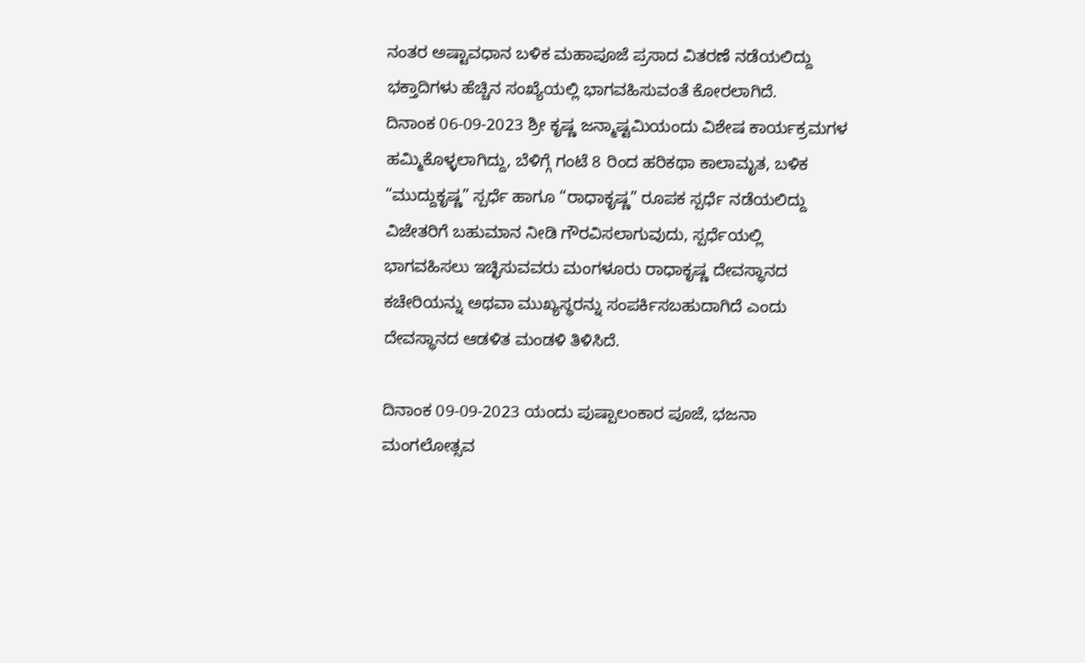ನಂತರ ಅಷ್ಟಾವಧಾನ ಬಳಿಕ ಮಹಾಪೂಜೆ ಪ್ರಸಾದ ವಿತರಣೆ ನಡೆಯಲಿದ್ದು ಭಕ್ತಾದಿಗಳು ಹೆಚ್ಚಿನ ಸಂಖ್ಯೆಯಲ್ಲಿ ಭಾಗವಹಿಸುವಂತೆ ಕೋರಲಾಗಿದೆ.
ದಿನಾಂಕ 06-09-2023 ಶ್ರೀ ಕೃಷ್ಣ ಜನ್ಮಾಷ್ಟಮಿಯಂದು ವಿಶೇಷ ಕಾರ್ಯಕ್ರಮಗಳ ಹಮ್ಮಿಕೊಳ್ಳಲಾಗಿದ್ದು, ಬೆಳಿಗ್ಗೆ ಗಂಟೆ 8 ರಿಂದ ಹರಿಕಥಾ ಕಾಲಾಮೃತ, ಬಳಿಕ “ಮುದ್ದುಕೃಷ್ಣ” ಸ್ಪರ್ಧೆ ಹಾಗೂ “ರಾಧಾಕೃಷ್ಣ” ರೂಪಕ ಸ್ಪರ್ಧೆ ನಡೆಯಲಿದ್ದು ವಿಜೇತರಿಗೆ ಬಹುಮಾನ ನೀಡಿ ಗೌರವಿಸಲಾಗುವುದು, ಸ್ಪರ್ಧೆಯಲ್ಲಿ ಭಾಗವಹಿಸಲು ಇಚ್ಛಿಸುವವರು ಮಂಗಳೂರು ರಾಧಾಕೃಷ್ಣ ದೇವಸ್ಥಾನದ ಕಚೇರಿಯನ್ನು ಅಥವಾ ಮುಖ್ಯಸ್ಥರನ್ನು ಸಂಪರ್ಕಿಸಬಹುದಾಗಿದೆ ಎಂದು ದೇವಸ್ಥಾನದ ಆಡಳಿತ ಮಂಡಳಿ ತಿಳಿಸಿದೆ.

ದಿನಾಂಕ 09-09-2023 ಯಂದು ಪುಷ್ಪಾಲಂಕಾರ ಪೂಜೆ, ಭಜನಾ ಮಂಗಲೋತ್ಸವ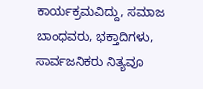ಕಾರ್ಯಕ್ರಮವಿದ್ದು, ಸಮಾಜ ಬಾಂಧವರು, ಭಕ್ತಾದಿಗಳು, ಸಾರ್ವಜನಿಕರು ನಿತ್ಯವೂ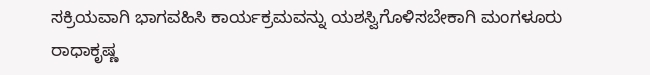ಸಕ್ರಿಯವಾಗಿ ಭಾಗವಹಿಸಿ ಕಾರ್ಯಕ್ರಮವನ್ನು ಯಶಸ್ವಿಗೊಳಿಸಬೇಕಾಗಿ ಮಂಗಳೂರು ರಾಧಾಕೃಷ್ಣ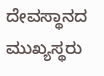ದೇವಸ್ಥಾನದ ಮುಖ್ಯಸ್ಥರು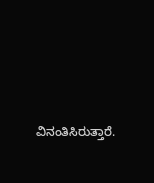ವಿನಂತಿಸಿರುತ್ತಾರೆ.